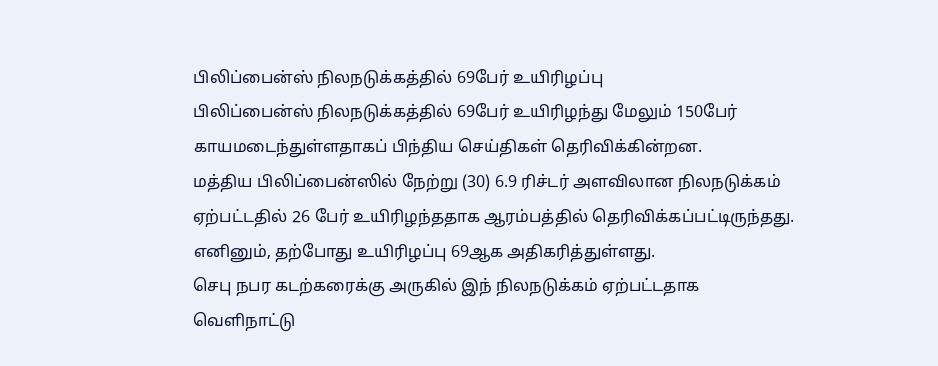பிலிப்பைன்ஸ் நிலநடுக்கத்தில் 69பேர் உயிரிழப்பு
பிலிப்பைன்ஸ் நிலநடுக்கத்தில் 69பேர் உயிரிழந்து மேலும் 150பேர் காயமடைந்துள்ளதாகப் பிந்திய செய்திகள் தெரிவிக்கின்றன.
மத்திய பிலிப்பைன்ஸில் நேற்று (30) 6.9 ரிச்டர் அளவிலான நிலநடுக்கம் ஏற்பட்டதில் 26 பேர் உயிரிழந்ததாக ஆரம்பத்தில் தெரிவிக்கப்பட்டிருந்தது. எனினும், தற்போது உயிரிழப்பு 69ஆக அதிகரித்துள்ளது.
செபு நபர கடற்கரைக்கு அருகில் இந் நிலநடுக்கம் ஏற்பட்டதாக வெளிநாட்டு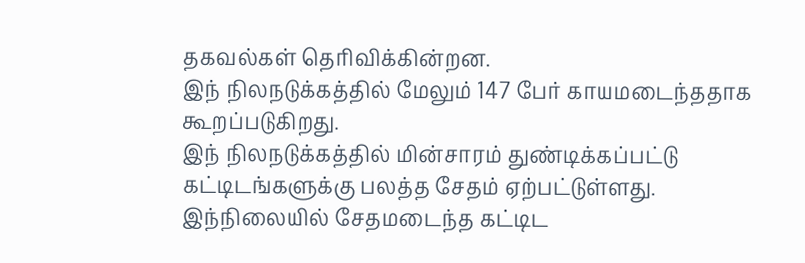தகவல்கள் தெரிவிக்கின்றன.
இந் நிலநடுக்கத்தில் மேலும் 147 பேர் காயமடைந்ததாக கூறப்படுகிறது.
இந் நிலநடுக்கத்தில் மின்சாரம் துண்டிக்கப்பட்டு கட்டிடங்களுக்கு பலத்த சேதம் ஏற்பட்டுள்ளது.
இந்நிலையில் சேதமடைந்த கட்டிட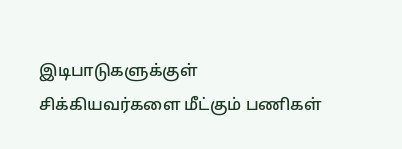இடிபாடுகளுக்குள் சிக்கியவர்களை மீட்கும் பணிகள்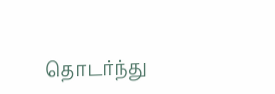தொடர்ந்து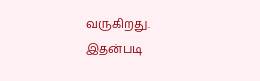வருகிறது.
இதன்படி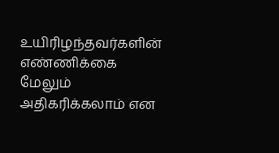உயிரிழந்தவர்களின் எண்ணிக்கை மேலும் அதிகரிக்கலாம் என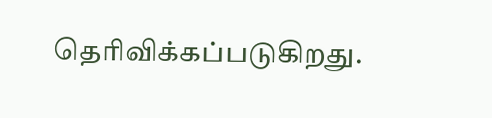தெரிவிக்கப்படுகிறது.